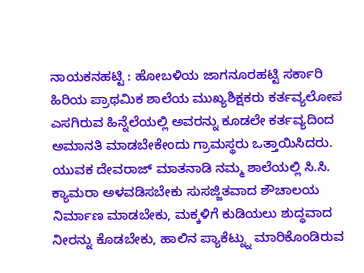ನಾಯಕನಹಟ್ಟಿ : ಹೋಬಳಿಯ ಜಾಗನೂರಹಟ್ಟಿ ಸರ್ಕಾರಿ ಹಿರಿಯ ಪ್ರಾಥಮಿಕ ಶಾಲೆಯ ಮುಖ್ಯಶಿಕ್ಷಕರು ಕರ್ತವ್ಯಲೋಪ ಎಸಗಿರುವ ಹಿನ್ನೆಲೆಯಲ್ಲಿ ಅವರನ್ನು ಕೂಡಲೇ ಕರ್ತವ್ಯದಿಂದ ಅಮಾನತಿ ಮಾಡಬೇಕೇಂದು ಗ್ರಾಮಸ್ಥರು ಒತ್ತಾಯಿಸಿದರು.
ಯುವಕ ದೇವರಾಜ್ ಮಾತನಾಡಿ ನಮ್ಮ ಶಾಲೆಯಲ್ಲಿ ಸಿ.ಸಿ. ಕ್ಯಾಮರಾ ಅಳವಡಿಸಬೇಕು ಸುಸಜ್ಜಿತವಾದ ಶೌಚಾಲಯ ನಿರ್ಮಾಣ ಮಾಡಬೇಕು, ಮಕ್ಕಳಿಗೆ ಕುಡಿಯಲು ಶುದ್ಧವಾದ ನೀರನ್ನು ಕೊಡಬೇಕು, ಹಾಲಿನ ಪ್ಯಾಕೆಟ್ನ್ನು ಮಾರಿಕೊಂಡಿರುವ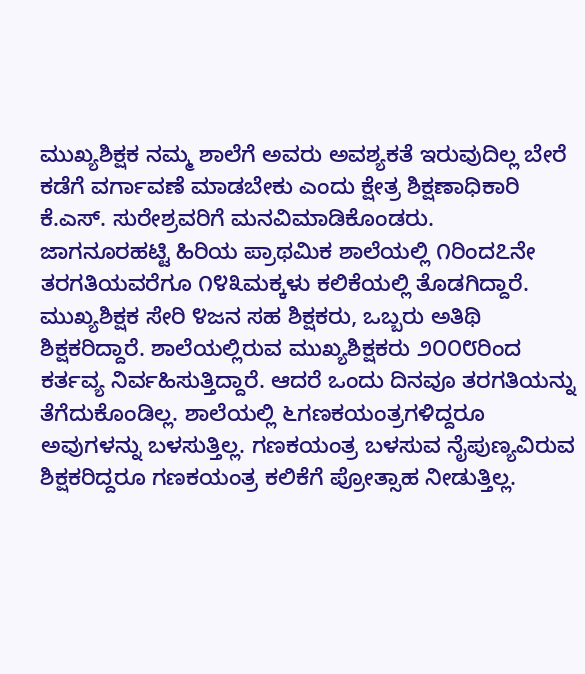ಮುಖ್ಯಶಿಕ್ಷಕ ನಮ್ಮ ಶಾಲೆಗೆ ಅವರು ಅವಶ್ಯಕತೆ ಇರುವುದಿಲ್ಲ ಬೇರೆ ಕಡೆಗೆ ವರ್ಗಾವಣೆ ಮಾಡಬೇಕು ಎಂದು ಕ್ಷೇತ್ರ ಶಿಕ್ಷಣಾಧಿಕಾರಿ ಕೆ.ಎಸ್. ಸುರೇಶ್ರವರಿಗೆ ಮನವಿಮಾಡಿಕೊಂಡರು.
ಜಾಗನೂರಹಟ್ಟಿ ಹಿರಿಯ ಪ್ರಾಥಮಿಕ ಶಾಲೆಯಲ್ಲಿ ೧ರಿಂದ೭ನೇ ತರಗತಿಯವರೆಗೂ ೧೪೩ಮಕ್ಕಳು ಕಲಿಕೆಯಲ್ಲಿ ತೊಡಗಿದ್ದಾರೆ. ಮುಖ್ಯಶಿಕ್ಷಕ ಸೇರಿ ೪ಜನ ಸಹ ಶಿಕ್ಷಕರು, ಒಬ್ಬರು ಅತಿಥಿ ಶಿಕ್ಷಕರಿದ್ದಾರೆ. ಶಾಲೆಯಲ್ಲಿರುವ ಮುಖ್ಯಶಿಕ್ಷಕರು ೨೦೦೮ರಿಂದ ಕರ್ತವ್ಯ ನಿರ್ವಹಿಸುತ್ತಿದ್ದಾರೆ. ಆದರೆ ಒಂದು ದಿನವೂ ತರಗತಿಯನ್ನು ತೆಗೆದುಕೊಂಡಿಲ್ಲ. ಶಾಲೆಯಲ್ಲಿ ೬ಗಣಕಯಂತ್ರಗಳಿದ್ದರೂ ಅವುಗಳನ್ನು ಬಳಸುತ್ತಿಲ್ಲ. ಗಣಕಯಂತ್ರ ಬಳಸುವ ನೈಪುಣ್ಯವಿರುವ ಶಿಕ್ಷಕರಿದ್ದರೂ ಗಣಕಯಂತ್ರ ಕಲಿಕೆಗೆ ಪ್ರೋತ್ಸಾಹ ನೀಡುತ್ತಿಲ್ಲ.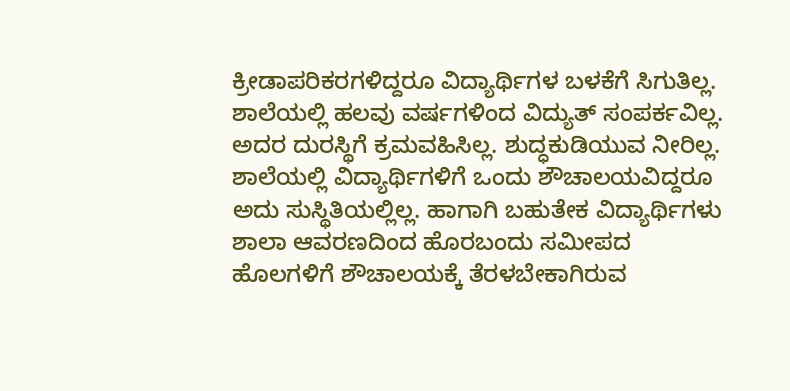ಕ್ರೀಡಾಪರಿಕರಗಳಿದ್ದರೂ ವಿದ್ಯಾರ್ಥಿಗಳ ಬಳಕೆಗೆ ಸಿಗುತಿಲ್ಲ. ಶಾಲೆಯಲ್ಲಿ ಹಲವು ವರ್ಷಗಳಿಂದ ವಿದ್ಯುತ್ ಸಂಪರ್ಕವಿಲ್ಲ. ಅದರ ದುರಸ್ಥಿಗೆ ಕ್ರಮವಹಿಸಿಲ್ಲ. ಶುದ್ಧಕುಡಿಯುವ ನೀರಿಲ್ಲ. ಶಾಲೆಯಲ್ಲಿ ವಿದ್ಯಾರ್ಥಿಗಳಿಗೆ ಒಂದು ಶೌಚಾಲಯವಿದ್ದರೂ ಅದು ಸುಸ್ಥಿತಿಯಲ್ಲಿಲ್ಲ. ಹಾಗಾಗಿ ಬಹುತೇಕ ವಿದ್ಯಾರ್ಥಿಗಳು ಶಾಲಾ ಆವರಣದಿಂದ ಹೊರಬಂದು ಸಮೀಪದ ಹೊಲಗಳಿಗೆ ಶೌಚಾಲಯಕ್ಕೆ ತೆರಳಬೇಕಾಗಿರುವ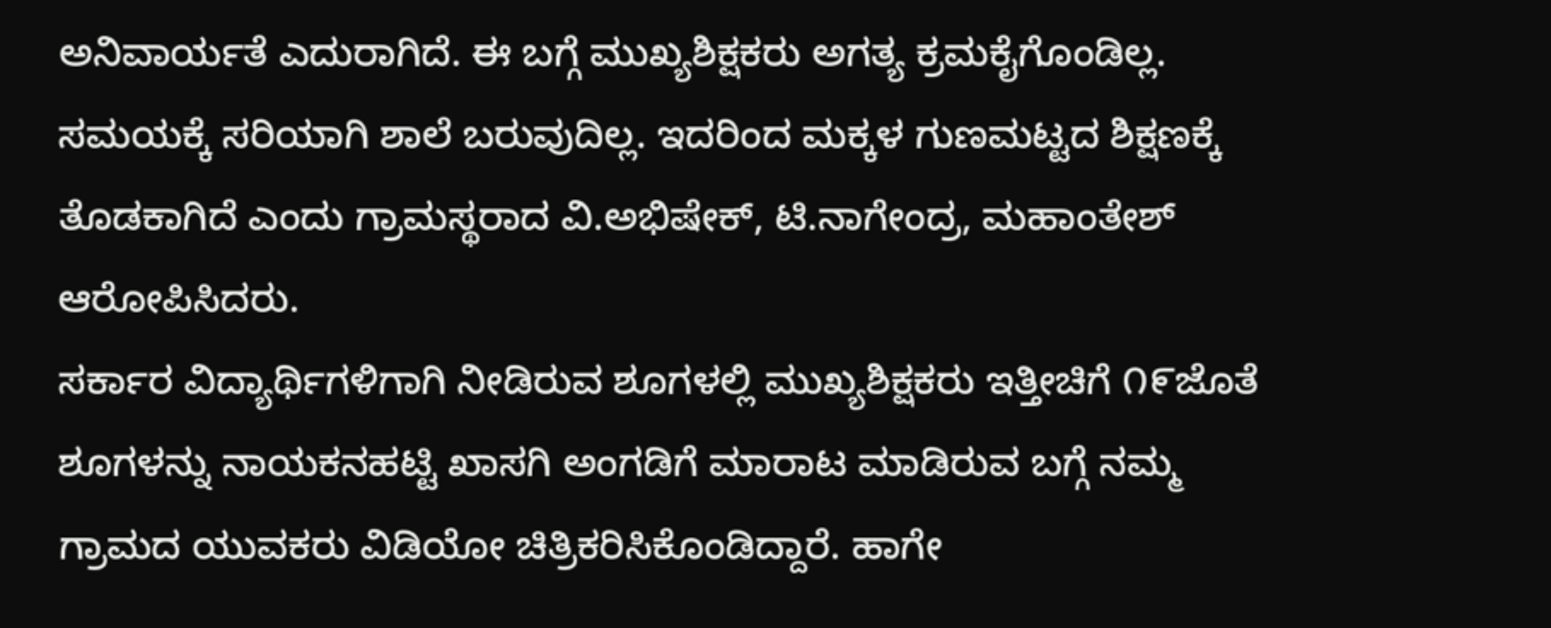ಅನಿವಾರ್ಯತೆ ಎದುರಾಗಿದೆ. ಈ ಬಗ್ಗೆ ಮುಖ್ಯಶಿಕ್ಷಕರು ಅಗತ್ಯ ಕ್ರಮಕೈಗೊಂಡಿಲ್ಲ. ಸಮಯಕ್ಕೆ ಸರಿಯಾಗಿ ಶಾಲೆ ಬರುವುದಿಲ್ಲ. ಇದರಿಂದ ಮಕ್ಕಳ ಗುಣಮಟ್ಟದ ಶಿಕ್ಷಣಕ್ಕೆ ತೊಡಕಾಗಿದೆ ಎಂದು ಗ್ರಾಮಸ್ಥರಾದ ವಿ.ಅಭಿಷೇಕ್, ಟಿ.ನಾಗೇಂದ್ರ, ಮಹಾಂತೇಶ್ ಆರೋಪಿಸಿದರು.
ಸರ್ಕಾರ ವಿದ್ಯಾರ್ಥಿಗಳಿಗಾಗಿ ನೀಡಿರುವ ಶೂಗಳಲ್ಲಿ ಮುಖ್ಯಶಿಕ್ಷಕರು ಇತ್ತೀಚಿಗೆ ೧೯ಜೊತೆ ಶೂಗಳನ್ನು ನಾಯಕನಹಟ್ಟಿ ಖಾಸಗಿ ಅಂಗಡಿಗೆ ಮಾರಾಟ ಮಾಡಿರುವ ಬಗ್ಗೆ ನಮ್ಮ ಗ್ರಾಮದ ಯುವಕರು ವಿಡಿಯೋ ಚಿತ್ರಿಕರಿಸಿಕೊಂಡಿದ್ದಾರೆ. ಹಾಗೇ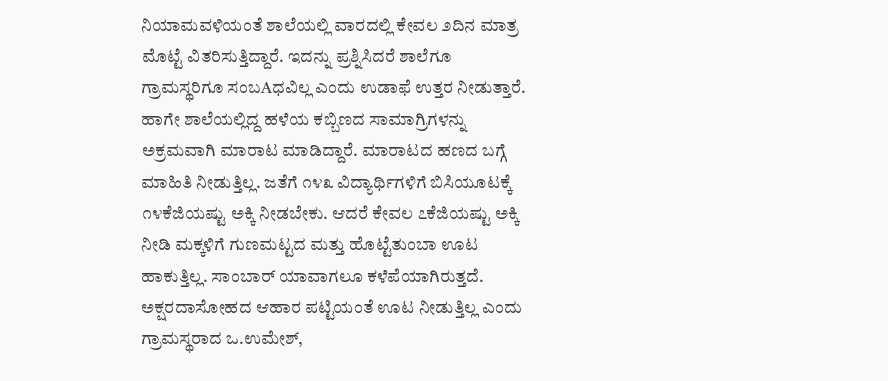ನಿಯಾಮವಳಿಯಂತೆ ಶಾಲೆಯಲ್ಲಿ ವಾರದಲ್ಲಿ ಕೇವಲ ೨ದಿನ ಮಾತ್ರ ಮೊಟ್ಟೆ ವಿತರಿಸುತ್ತಿದ್ದಾರೆ. ಇದನ್ನು ಪ್ರಶ್ನಿಸಿದರೆ ಶಾಲೆಗೂ ಗ್ರಾಮಸ್ಥರಿಗೂ ಸಂಬAಧವಿಲ್ಲ ಎಂದು ಉಡಾಫೆ ಉತ್ತರ ನೀಡುತ್ತಾರೆ. ಹಾಗೇ ಶಾಲೆಯಲ್ಲಿದ್ದ ಹಳೆಯ ಕಬ್ಬಿಣದ ಸಾಮಾಗ್ರಿಗಳನ್ನು ಅಕ್ರಮವಾಗಿ ಮಾರಾಟ ಮಾಡಿದ್ದಾರೆ. ಮಾರಾಟದ ಹಣದ ಬಗ್ಗೆ ಮಾಹಿತಿ ನೀಡುತ್ತಿಲ್ಲ. ಜತೆಗೆ ೧೪೩ ವಿದ್ಯಾರ್ಥಿಗಳಿಗೆ ಬಿಸಿಯೂಟಕ್ಕೆ ೧೪ಕೆಜಿಯಷ್ಟು ಅಕ್ಕಿ ನೀಡಬೇಕು. ಆದರೆ ಕೇವಲ ೭ಕೆಜಿಯಷ್ಟು ಅಕ್ಕಿ ನೀಡಿ ಮಕ್ಕಳಿಗೆ ಗುಣಮಟ್ಟದ ಮತ್ತು ಹೊಟ್ಟೆತುಂಬಾ ಊಟ ಹಾಕುತ್ತಿಲ್ಲ. ಸಾಂಬಾರ್ ಯಾವಾಗಲೂ ಕಳೆಪೆಯಾಗಿರುತ್ತದೆ. ಅಕ್ಷರದಾಸೋಹದ ಆಹಾರ ಪಟ್ಟಿಯಂತೆ ಊಟ ನೀಡುತ್ತಿಲ್ಲ ಎಂದು ಗ್ರಾಮಸ್ಥರಾದ ಒ.ಉಮೇಶ್,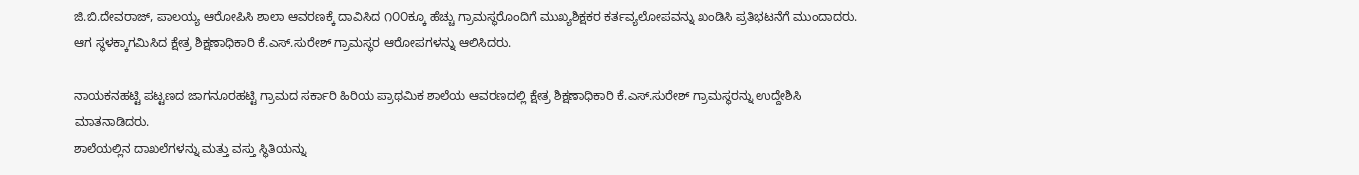ಜಿ.ಬಿ.ದೇವರಾಜ್, ಪಾಲಯ್ಯ ಆರೋಪಿಸಿ ಶಾಲಾ ಆವರಣಕ್ಕೆ ದಾವಿಸಿದ ೧೦೦ಕ್ಕೂ ಹೆಚ್ಚು ಗ್ರಾಮಸ್ಥರೊಂದಿಗೆ ಮುಖ್ಯಶಿಕ್ಷಕರ ಕರ್ತವ್ಯಲೋಪವನ್ನು ಖಂಡಿಸಿ ಪ್ರತಿಭಟನೆಗೆ ಮುಂದಾದರು. ಆಗ ಸ್ಥಳಕ್ಕಾಗಮಿಸಿದ ಕ್ಷೇತ್ರ ಶಿಕ್ಷಣಾಧಿಕಾರಿ ಕೆ.ಎಸ್.ಸುರೇಶ್ ಗ್ರಾಮಸ್ಥರ ಆರೋಪಗಳನ್ನು ಆಲಿಸಿದರು.

ನಾಯಕನಹಟ್ಟಿ ಪಟ್ಟಣದ ಜಾಗನೂರಹಟ್ಟಿ ಗ್ರಾಮದ ಸರ್ಕಾರಿ ಹಿರಿಯ ಪ್ರಾಥಮಿಕ ಶಾಲೆಯ ಆವರಣದಲ್ಲಿ ಕ್ಷೇತ್ರ ಶಿಕ್ಷಣಾಧಿಕಾರಿ ಕೆ.ಎಸ್.ಸುರೇಶ್ ಗ್ರಾಮಸ್ಥರನ್ನು ಉದ್ದೇಶಿಸಿ ಮಾತನಾಡಿದರು.
ಶಾಲೆಯಲ್ಲಿನ ದಾಖಲೆಗಳನ್ನು ಮತ್ತು ವಸ್ತು ಸ್ಥಿತಿಯನ್ನು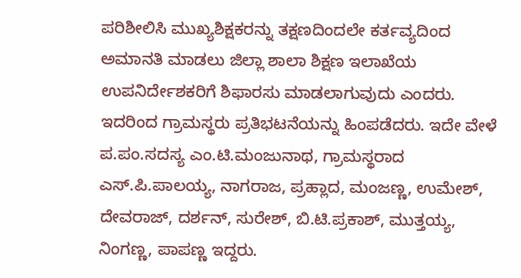ಪರಿಶೀಲಿಸಿ ಮುಖ್ಯಶಿಕ್ಷಕರನ್ನು ತಕ್ಷಣದಿಂದಲೇ ಕರ್ತವ್ಯದಿಂದ ಅಮಾನತಿ ಮಾಡಲು ಜಿಲ್ಲಾ ಶಾಲಾ ಶಿಕ್ಷಣ ಇಲಾಖೆಯ ಉಪನಿರ್ದೇಶಕರಿಗೆ ಶಿಫಾರಸು ಮಾಡಲಾಗುವುದು ಎಂದರು. ಇದರಿಂದ ಗ್ರಾಮಸ್ಥರು ಪ್ರತಿಭಟನೆಯನ್ನು ಹಿಂಪಡೆದರು. ಇದೇ ವೇಳೆ ಪ.ಪಂ.ಸದಸ್ಯ ಎಂ.ಟಿ.ಮಂಜುನಾಥ, ಗ್ರಾಮಸ್ಥರಾದ ಎಸ್.ಪಿ.ಪಾಲಯ್ಯ, ನಾಗರಾಜ, ಪ್ರಹ್ಲಾದ, ಮಂಜಣ್ಣ, ಉಮೇಶ್, ದೇವರಾಜ್, ದರ್ಶನ್, ಸುರೇಶ್, ಬಿ.ಟಿ.ಪ್ರಕಾಶ್, ಮುತ್ತಯ್ಯ, ನಿಂಗಣ್ಣ, ಪಾಪಣ್ಣ ಇದ್ದರು.